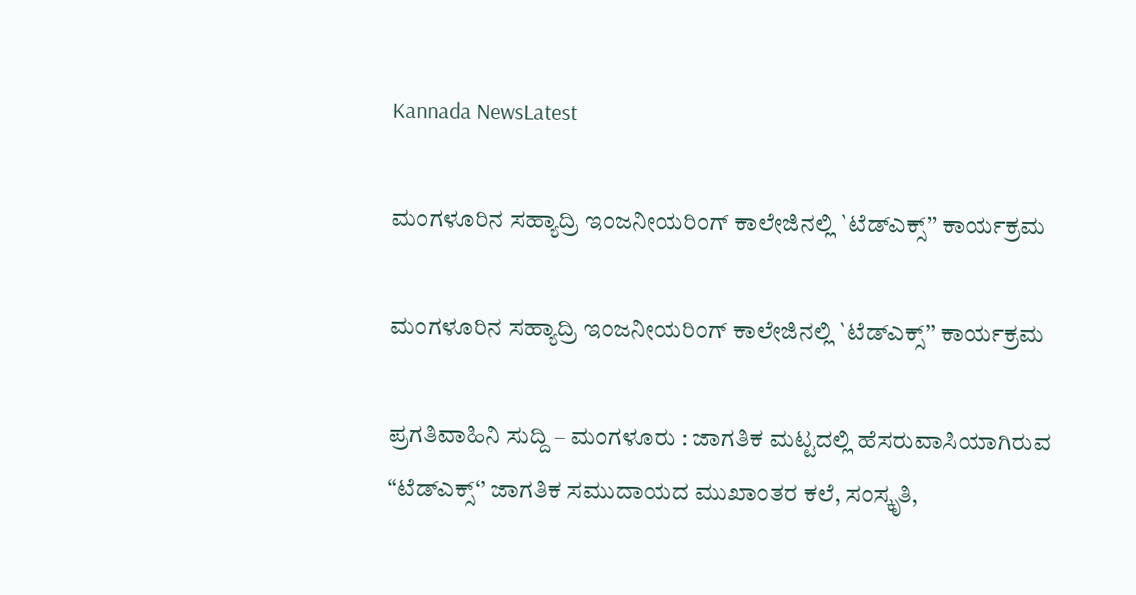Kannada NewsLatest

ಮಂಗಳೂರಿನ ಸಹ್ಯಾದ್ರಿ ಇಂಜನೀಯರಿಂಗ್ ಕಾಲೇಜಿನಲ್ಲಿ `ಟೆಡ್‌ಎಕ್ಸ್’’ ಕಾರ್ಯಕ್ರಮ

ಮಂಗಳೂರಿನ ಸಹ್ಯಾದ್ರಿ ಇಂಜನೀಯರಿಂಗ್ ಕಾಲೇಜಿನಲ್ಲಿ `ಟೆಡ್‌ಎಕ್ಸ್’’ ಕಾರ್ಯಕ್ರಮ

ಪ್ರಗತಿವಾಹಿನಿ ಸುದ್ದಿ – ಮಂಗಳೂರು : ಜಾಗತಿಕ ಮಟ್ಟದಲ್ಲಿ ಹೆಸರುವಾಸಿಯಾಗಿರುವ “ಟೆಡ್‌ಎಕ್ಸ್‘’ ಜಾಗತಿಕ ಸಮುದಾಯದ ಮುಖಾಂತರ ಕಲೆ, ಸಂಸ್ಕೃತಿ,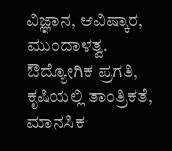ವಿಜ್ಞಾನ, ಆವಿಷ್ಕಾರ, ಮುಂದಾಳತ್ವ. ಔದ್ಯೋಗಿಕ ಪ್ರಗತಿ, ಕೃಷಿಯಲ್ಲಿ ತಾಂತ್ರಿಕತೆ, ಮಾನಸಿಕ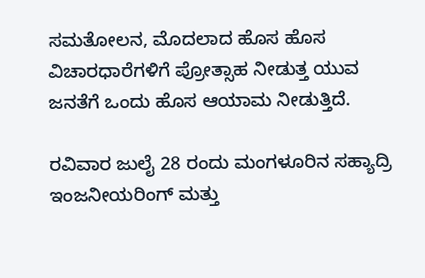ಸಮತೋಲನ, ಮೊದಲಾದ ಹೊಸ ಹೊಸ ವಿಚಾರಧಾರೆಗಳಿಗೆ ಪ್ರೋತ್ಸಾಹ ನೀಡುತ್ತ ಯುವ ಜನತೆಗೆ ಒಂದು ಹೊಸ ಆಯಾಮ ನೀಡುತ್ತಿದೆ.

ರವಿವಾರ ಜುಲೈ 28 ರಂದು ಮಂಗಳೂರಿನ ಸಹ್ಯಾದ್ರಿ ಇಂಜನೀಯರಿಂಗ್ ಮತ್ತು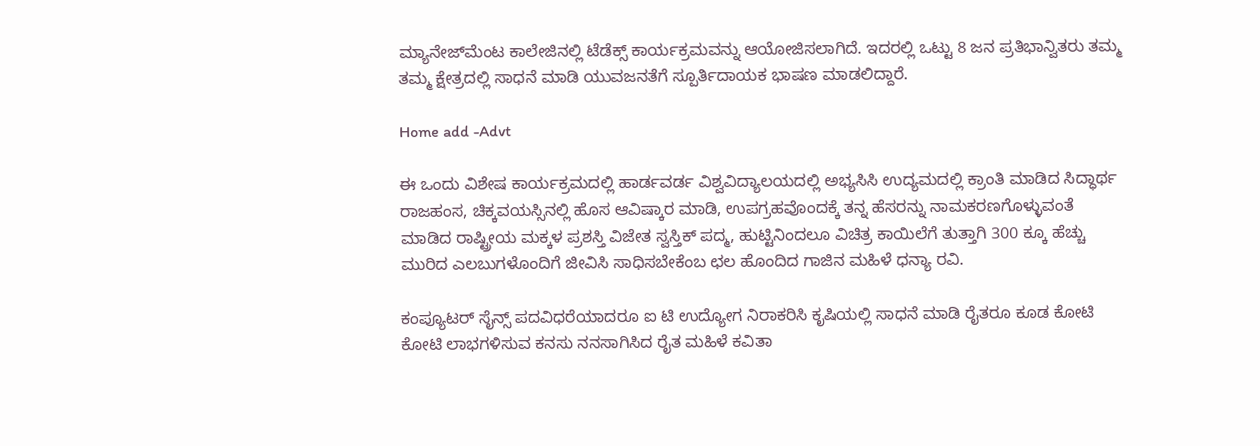ಮ್ಯಾನೇಜ್‌ಮೆಂಟ ಕಾಲೇಜಿನಲ್ಲಿ ಟೆಡೆಕ್ಸ್ ಕಾರ್ಯಕ್ರಮವನ್ನು ಆಯೋಜಿಸಲಾಗಿದೆ. ಇದರಲ್ಲಿ ಒಟ್ಟು 8 ಜನ ಪ್ರತಿಭಾನ್ವಿತರು ತಮ್ಮ ತಮ್ಮ ಕ್ಷೇತ್ರದಲ್ಲಿ ಸಾಧನೆ ಮಾಡಿ ಯುವಜನತೆಗೆ ಸ್ಪೂರ್ತಿದಾಯಕ ಭಾಷಣ ಮಾಡಲಿದ್ದಾರೆ.

Home add -Advt

ಈ ಒಂದು ವಿಶೇಷ ಕಾರ್ಯಕ್ರಮದಲ್ಲಿ ಹಾರ್ಡವರ್ಡ ವಿಶ್ವವಿದ್ಯಾಲಯದಲ್ಲಿ ಅಭ್ಯಸಿಸಿ ಉದ್ಯಮದಲ್ಲಿ ಕ್ರಾಂತಿ ಮಾಡಿದ ಸಿದ್ಧಾರ್ಥ ರಾಜಹಂಸ, ಚಿಕ್ಕವಯಸ್ಸಿನಲ್ಲಿ ಹೊಸ ಆವಿಷ್ಕಾರ ಮಾಡಿ, ಉಪಗ್ರಹವೊಂದಕ್ಕೆ ತನ್ನ ಹೆಸರನ್ನು ನಾಮಕರಣಗೊಳ್ಳುವಂತೆ ಮಾಡಿದ ರಾಷ್ಟ್ರೀಯ ಮಕ್ಕಳ ಪ್ರಶಸ್ತಿ ವಿಜೇತ ಸ್ವಸ್ತಿಕ್ ಪದ್ಮ, ಹುಟ್ಟಿನಿಂದಲೂ ವಿಚಿತ್ರ ಕಾಯಿಲೆಗೆ ತುತ್ತಾಗಿ 300 ಕ್ಕೂ ಹೆಚ್ಚು ಮುರಿದ ಎಲಬುಗಳೊಂದಿಗೆ ಜೀವಿಸಿ ಸಾಧಿಸಬೇಕೆಂಬ ಛಲ ಹೊಂದಿದ ಗಾಜಿನ ಮಹಿಳೆ ಧನ್ಯಾ ರವಿ.

ಕಂಪ್ಯೂಟರ್ ಸೈನ್ಸ್ ಪದವಿಧರೆಯಾದರೂ ಐ ಟಿ ಉದ್ಯೋಗ ನಿರಾಕರಿಸಿ ಕೃಷಿಯಲ್ಲಿ ಸಾಧನೆ ಮಾಡಿ ರೈತರೂ ಕೂಡ ಕೋಟಿ ಕೋಟಿ ಲಾಭಗಳಿಸುವ ಕನಸು ನನಸಾಗಿಸಿದ ರೈತ ಮಹಿಳೆ ಕವಿತಾ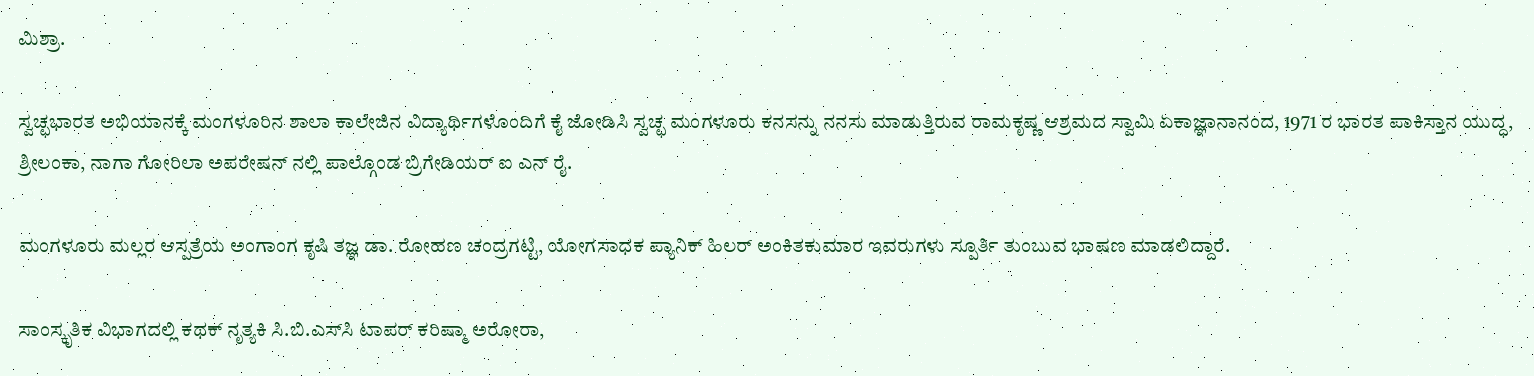ಮಿಶ್ರಾ.

ಸ್ವಚ್ಛಭಾರತ ಅಭಿಯಾನಕ್ಕೆ ಮಂಗಳೂರಿನ ಶಾಲಾ ಕಾಲೇಜಿನ ವಿದ್ಯಾರ್ಥಿಗಳೊಂದಿಗೆ ಕೈ ಜೋಡಿಸಿ ಸ್ವಚ್ಛ ಮಂಗಳೂರು ಕನಸನ್ನು ನನಸು ಮಾಡುತ್ತಿರುವ ರಾಮಕೃಷ್ಣ ಆಶ್ರಮದ ಸ್ವಾಮಿ ಏಕಾಜ್ಞಾನಾನಂದ, 1971 ರ ಭಾರತ ಪಾಕಿಸ್ತಾನ ಯುದ್ಧ, ಶ್ರೀಲಂಕಾ, ನಾಗಾ ಗೋರಿಲಾ ಅಪರೇಷನ್ ನಲ್ಲಿ ಪಾಲ್ಗೊಂಡ ಬ್ರಿಗೇಡಿಯರ್ ಐ ಎನ್ ರೈ.

ಮಂಗಳೂರು ಮಲ್ಲರ ಆಸ್ಪತ್ರೆಯ ಅಂಗಾಂಗ ಕೃಷಿ ತಜ್ಞ ಡಾ. ರೋಹಣ ಚಂದ್ರಗಟ್ಟಿ, ಯೋಗಸಾಧಕ ಪ್ಯಾನಿಕ್ ಹಿಲರ್ ಅಂಕಿತಕುಮಾರ ಇವರುಗಳು ಸ್ಪೂರ್ತಿ ತುಂಬುವ ಭಾಷಣ ಮಾಡಲಿದ್ದಾರೆ.

ಸಾಂಸ್ಕೃತಿಕ ವಿಭಾಗದಲ್ಲಿ ಕಥಕ್ ನೃತ್ಯಕಿ ಸಿ.ಬಿ.ಎಸ್‌ಸಿ ಟಾಪರ್ ಕರಿಷ್ಮಾ ಅರೋರಾ,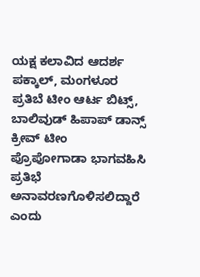ಯಕ್ಷ ಕಲಾವಿದ ಆದರ್ಶ ಪಕ್ಕಾಲ್, ಮಂಗಳೂರ ಪ್ರತಿಬೆ ಟೀಂ ಆರ್ಟ ಬಿಟ್ಸ್, ಬಾಲಿವುಡ್ ಹಿಪಾಪ್ ಡಾನ್ಸ್ ಕ್ರೀವ್ ಟೀಂ ಪ್ರೊಪೋಗಾಡಾ ಭಾಗವಹಿಸಿ ಪ್ರತಿಭೆ ಅನಾವರಣಗೊಳಿಸಲಿದ್ದಾರೆ ಎಂದು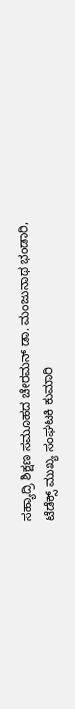ಸಹ್ಯಾದ್ರಿ ಶಿಕ್ಷಣ ಸಮೂಹದ ಚೇರಮನ್ ಡಾ. ಮಂಜುನಾಥ ಭಂಡಾರಿ, ಟೆಡೆಕ್ಸ್ ಮುಖ್ಯ ಸಂಘಟಕಿ ಕುಮಾರಿ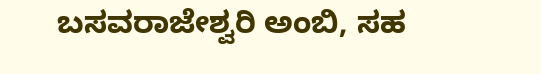ಬಸವರಾಜೇಶ್ವರಿ ಅಂಬಿ, ಸಹ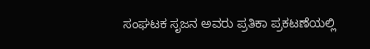ಸಂಘಟಕ ಸೃಜನ ಅವರು ಪ್ರತಿಕಾ ಪ್ರಕಟಣೆಯಲ್ಲಿ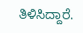ತಿಳಿಸಿದ್ದಾರೆ.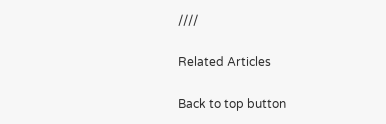////

Related Articles

Back to top button